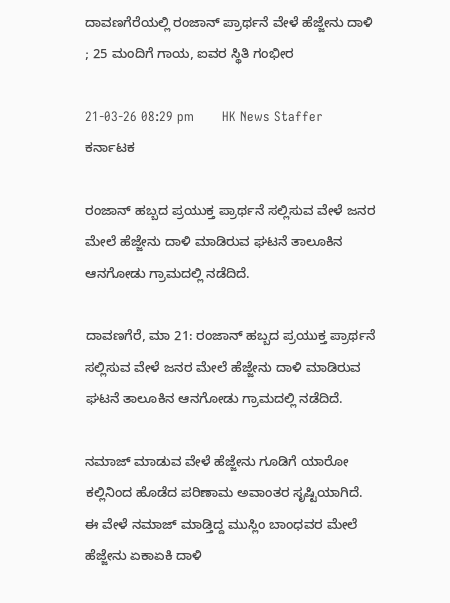ದಾವಣಗೆರೆಯಲ್ಲಿ ರಂಜಾನ್ ಪ್ರಾರ್ಥನೆ ವೇಳೆ ಹೆಜ್ಜೇನು ದಾಳಿ ; 25 ಮಂದಿಗೆ ಗಾಯ, ಐವರ ಸ್ಥಿತಿ ಗಂಭೀರ

21-03-26 08:29 pm       HK News Staffer   ಕರ್ನಾಟಕ

ರಂಜಾನ್ ಹಬ್ಬದ ಪ್ರಯುಕ್ತ ಪ್ರಾರ್ಥನೆ ಸಲ್ಲಿಸುವ ವೇಳೆ ಜನರ ಮೇಲೆ ಹೆಜ್ಜೇನು ದಾಳಿ ಮಾಡಿರುವ ಘಟನೆ ತಾಲೂಕಿನ ಆನಗೋಡು ಗ್ರಾಮದಲ್ಲಿ ನಡೆದಿದೆ.

ದಾವಣಗೆರೆ, ಮಾ 21: ರಂಜಾನ್ ಹಬ್ಬದ ಪ್ರಯುಕ್ತ ಪ್ರಾರ್ಥನೆ ಸಲ್ಲಿಸುವ ವೇಳೆ ಜನರ ಮೇಲೆ ಹೆಜ್ಜೇನು ದಾಳಿ ಮಾಡಿರುವ ಘಟನೆ ತಾಲೂಕಿನ ಆನಗೋಡು ಗ್ರಾಮದಲ್ಲಿ ನಡೆದಿದೆ.

ನಮಾಜ್ ಮಾಡುವ ವೇಳೆ ಹೆಜ್ಜೇನು ಗೂಡಿಗೆ ಯಾರೋ ಕಲ್ಲಿನಿಂದ ಹೊಡೆದ ಪರಿಣಾಮ ಅವಾಂತರ ಸೃಷ್ಟಿಯಾಗಿದೆ. ಈ ವೇಳೆ ನಮಾಜ್ ಮಾಡ್ತಿದ್ದ ಮುಸ್ಲಿಂ ಬಾಂಧವರ ಮೇಲೆ ಹೆಜ್ಜೇನು ಏಕಾಏಕಿ ದಾಳಿ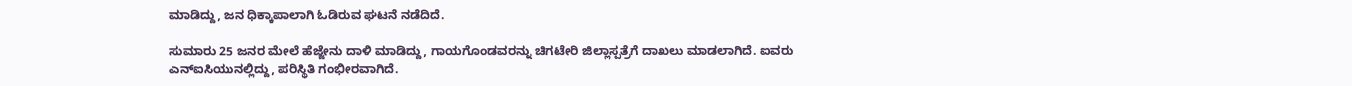ಮಾಡಿದ್ದು, ಜನ ಧಿಕ್ಕಾಪಾಲಾಗಿ ಓಡಿರುವ ಘಟನೆ ನಡೆದಿದೆ.

ಸುಮಾರು 25 ಜನರ ಮೇಲೆ ಹೆಜ್ಜೇನು ದಾಳಿ ಮಾಡಿದ್ದು, ಗಾಯಗೊಂಡವರನ್ನು ಚಿಗಟೇರಿ ಜಿಲ್ಲಾಸ್ಪತ್ರೆಗೆ ದಾಖಲು ಮಾಡಲಾಗಿದೆ. ಐವರು ಎನ್ಐಸಿಯುನಲ್ಲಿದ್ದು, ಪರಿಸ್ಥಿತಿ ಗಂಭೀರವಾಗಿದೆ.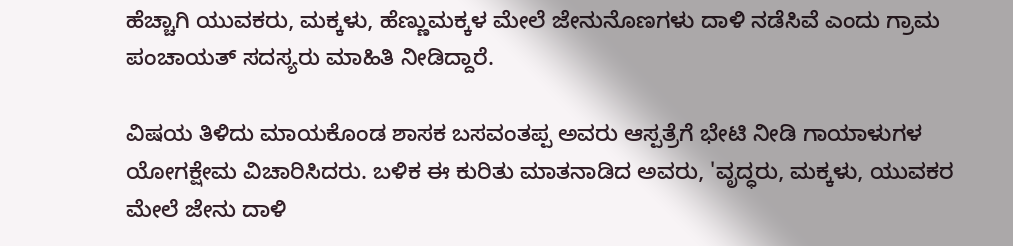ಹೆಚ್ಚಾಗಿ ಯುವಕರು, ಮಕ್ಕಳು, ಹೆಣ್ಣುಮಕ್ಕಳ ಮೇಲೆ ಜೇನುನೊಣಗಳು ದಾಳಿ ನಡೆಸಿವೆ ಎಂದು ಗ್ರಾಮ ಪಂಚಾಯತ್ ಸದಸ್ಯರು ಮಾಹಿತಿ ನೀಡಿದ್ದಾರೆ.

ವಿಷಯ ತಿಳಿದು ಮಾಯಕೊಂಡ ಶಾಸಕ ಬಸವಂತಪ್ಪ ಅವರು ಆಸ್ಪತ್ರೆಗೆ ಭೇಟಿ ನೀಡಿ ಗಾಯಾಳುಗಳ ಯೋಗಕ್ಷೇಮ ವಿಚಾರಿಸಿದರು. ಬಳಿಕ ಈ ಕುರಿತು ಮಾತನಾಡಿದ ಅವರು, 'ವೃದ್ಧರು, ಮಕ್ಕಳು, ಯುವಕರ ಮೇಲೆ ಜೇನು ದಾಳಿ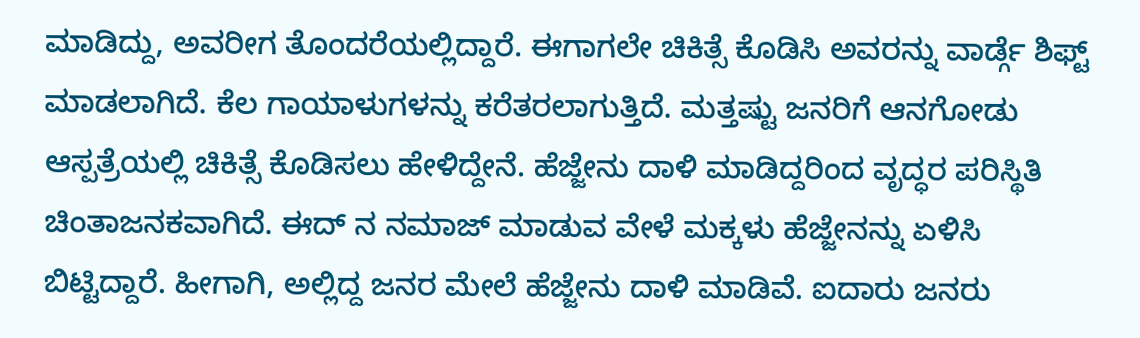ಮಾಡಿದ್ದು, ಅವರೀಗ ತೊಂದರೆಯಲ್ಲಿದ್ದಾರೆ. ಈಗಾಗಲೇ ಚಿಕಿತ್ಸೆ ಕೊಡಿಸಿ ಅವರನ್ನು ವಾರ್ಡ್ಗೆ ಶಿಫ್ಟ್ ಮಾಡಲಾಗಿದೆ. ಕೆಲ ಗಾಯಾಳುಗಳನ್ನು ಕರೆತರಲಾಗುತ್ತಿದೆ. ಮತ್ತಷ್ಟು ಜನರಿಗೆ ಆನಗೋಡು ಆಸ್ಪತ್ರೆಯಲ್ಲಿ‌ ಚಿಕಿತ್ಸೆ ಕೊಡಿಸಲು ಹೇಳಿದ್ದೇನೆ. ಹೆಜ್ಜೇನು ದಾಳಿ ಮಾಡಿದ್ದರಿಂದ ವೃದ್ಧರ ಪರಿಸ್ಥಿತಿ ಚಿಂತಾಜನಕವಾಗಿದೆ. ಈದ್ ನ ನಮಾಜ್ ಮಾಡುವ ವೇಳೆ ಮಕ್ಕಳು ಹೆಜ್ಜೇನನ್ನು ಏಳಿಸಿ ಬಿಟ್ಟಿದ್ದಾರೆ. ಹೀಗಾಗಿ, ಅಲ್ಲಿದ್ದ ಜನರ ಮೇಲೆ ಹೆಜ್ಜೇನು ದಾಳಿ ಮಾಡಿವೆ. ಐದಾರು ಜನರು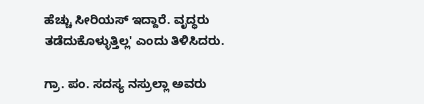ಹೆಚ್ಚು ಸೀರಿಯಸ್ ಇದ್ದಾರೆ. ವೃದ್ಧರು ತಡೆದುಕೊಳ್ಳುತ್ತಿಲ್ಲ' ಎಂದು ತಿಳಿಸಿದರು.

ಗ್ರಾ. ಪಂ. ಸದಸ್ಯ ನಸ್ರುಲ್ಲಾ ಅವರು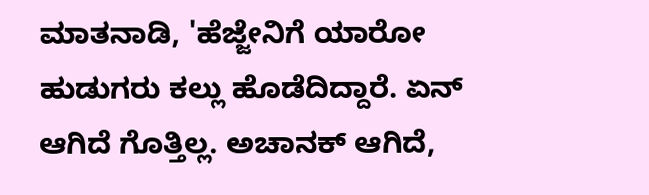ಮಾತನಾಡಿ, 'ಹೆಜ್ಜೇನಿಗೆ ಯಾರೋ ಹುಡುಗರು ಕಲ್ಲು ಹೊಡೆದಿದ್ದಾರೆ. ಏನ್ ಆಗಿದೆ ಗೊತ್ತಿಲ್ಲ. ಅಚಾನಕ್ ಆಗಿದೆ,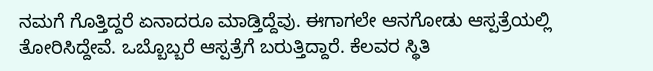ನಮಗೆ ಗೊತ್ತಿದ್ದರೆ ಏನಾದರೂ ಮಾಡ್ತಿದ್ದೆವು. ಈಗಾಗಲೇ ಆನಗೋಡು ಆಸ್ಪತ್ರೆಯಲ್ಲಿ ತೋರಿಸಿದ್ದೇವೆ. ಒಬ್ಬೊಬ್ಬರೆ ಆಸ್ಪತ್ರೆಗೆ ಬರುತ್ತಿದ್ದಾರೆ. ಕೆಲವರ ಸ್ಥಿತಿ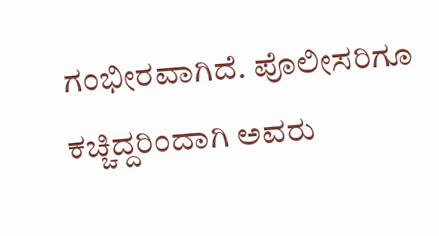ಗಂಭೀರವಾಗಿದೆ. ಪೊಲೀಸರಿಗೂ ಕಚ್ಚಿದ್ದರಿಂದಾಗಿ ಅವರು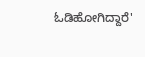ಓಡಿಹೋಗಿದ್ದಾರೆ'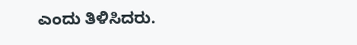ಎಂದು ತಿಳಿಸಿದರು.